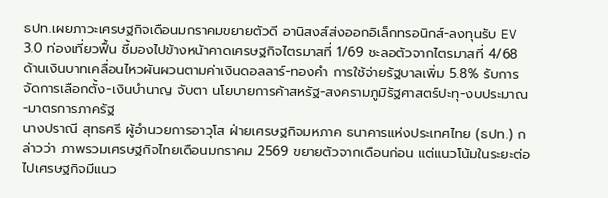ธปท.เผยภาวะเศรษฐกิจเดือนมกราคมขยายตัวดี อานิสงส์ส่งออกอิเล็กทรอนิกส์-ลงทุนรับ EV 3.0 ท่องเที่ยวฟื้น ชี้มองไปข้างหน้าคาดเศรษฐกิจไตรมาสที่ 1/69 ชะลอตัวจากไตรมาสที่ 4/68 ด้านเงินบาทเคลื่อนไหวผันผวนตามค่าเงินดอลลาร์-ทองคำ การใช้จ่ายรัฐบาลเพิ่ม 5.8% รับการจัดการเลือกตั้ง-เงินบำนาญ จับตา นโยบายการค้าสหรัฐ-สงครามภูมิรัฐศาสตร์ปะทุ-งบประมาณ-มาตรการภาครัฐ
นางปราณี สุทธศรี ผู้อำนวยการอาวุโส ฝ่ายเศรษฐกิจมหภาค ธนาคารแห่งประเทศไทย (ธปท.) กล่าวว่า ภาพรวมเศรษฐกิจไทยเดือนมกราคม 2569 ขยายตัวจากเดือนก่อน แต่แนวโน้มในระยะต่อไปเศรษฐกิจมีแนว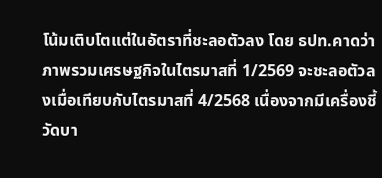โน้มเติบโตแต่ในอัตราที่ชะลอตัวลง โดย ธปท.คาดว่าภาพรวมเศรษฐกิจในไตรมาสที่ 1/2569 จะชะลอตัวลงเมื่อเทียบกับไตรมาสที่ 4/2568 เนื่องจากมีเครื่องชี้วัดบา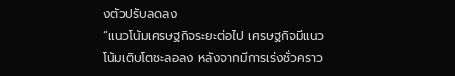งตัวปรับลดลง
“แนวโน้มเศรษฐกิจระยะต่อไป เศรษฐกิจมีแนวโน้มเติบโตชะลอลง หลังจากมีการเร่งชั่วคราว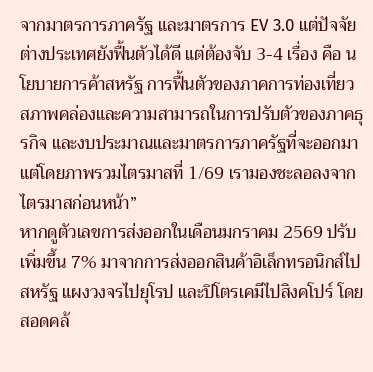จากมาตรการภาครัฐ และมาตรการ EV 3.0 แต่ปัจจัยต่างประเทศยังฟื้นตัวได้ดี แต่ต้องจับ 3-4 เรื่อง คือ นโยบายการค้าสหรัฐ การฟื้นตัวของภาคการท่องเที่ยว สภาพคล่องและความสามารถในการปรับตัวของภาคธุรกิจ และงบประมาณและมาตรการภาครัฐที่จะออกมา แต่โดยภาพรวมไตรมาสที่ 1/69 เรามองชะลอลงจากไตรมาสก่อนหน้า”
หากดูตัวเลขการส่งออกในเดือนมกราคม 2569 ปรับเพิ่มขึ้น 7% มาจากการส่งออกสินค้าอิเล็กทรอนิกส์ไปสหรัฐ แผงวงจรไปยุโรป และปิโตรเคมีไปสิงคโปร์ โดยสอดคล้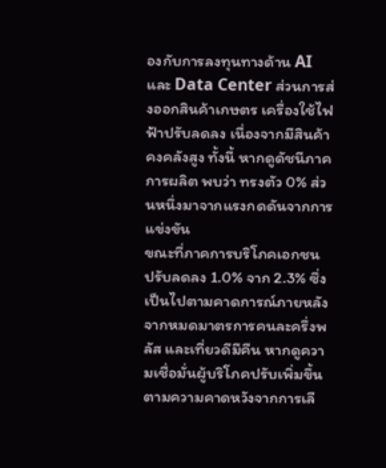องกับการลงทุนทางด้าน AI และ Data Center ส่วนการส่งออกสินค้าเกษตร เครื่องใช้ไฟฟ้าปรับลดลง เนื่องจากมีสินค้าคงคลังสูง ทั้งนี้ หากดูดัชนีภาคการผลิต พบว่า ทรงตัว 0% ส่วนหนึ่งมาจากแรงกดดันจากการแข่งขัน
ขณะที่ภาคการบริโภคเอกชน ปรับลดลง 1.0% จาก 2.3% ซึ่งเป็นไปตามคาดการณ์ภายหลังจากหมดมาตรการคนละครึ่งพลัส และเที่ยวดีมีคืน หากดูความเชื่อมั่นผู้บริโภคปรับเพิ่มขึ้นตามความคาดหวังจากการเลื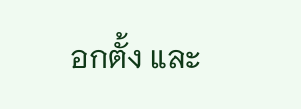อกตั้ง และ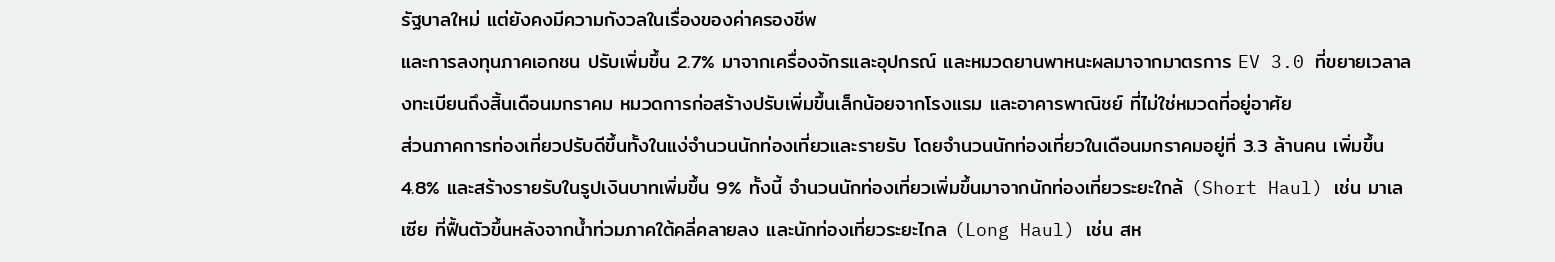รัฐบาลใหม่ แต่ยังคงมีความกังวลในเรื่องของค่าครองชีพ
และการลงทุนภาคเอกชน ปรับเพิ่มขึ้น 2.7% มาจากเครื่องจักรและอุปกรณ์ และหมวดยานพาหนะผลมาจากมาตรการ EV 3.0 ที่ขยายเวลาลงทะเบียนถึงสิ้นเดือนมกราคม หมวดการก่อสร้างปรับเพิ่มขึ้นเล็กน้อยจากโรงแรม และอาคารพาณิชย์ ที่ไม่ใช่หมวดที่อยู่อาศัย
ส่วนภาคการท่องเที่ยวปรับดีขึ้นทั้งในแง่จำนวนนักท่องเที่ยวและรายรับ โดยจำนวนนักท่องเที่ยวในเดือนมกราคมอยู่ที่ 3.3 ล้านคน เพิ่มขึ้น 4.8% และสร้างรายรับในรูปเงินบาทเพิ่มขึ้น 9% ทั้งนี้ จำนวนนักท่องเที่ยวเพิ่มขึ้นมาจากนักท่องเที่ยวระยะใกล้ (Short Haul) เช่น มาเลเซีย ที่ฟื้นตัวขึ้นหลังจากน้ำท่วมภาคใต้คลี่คลายลง และนักท่องเที่ยวระยะไกล (Long Haul) เช่น สห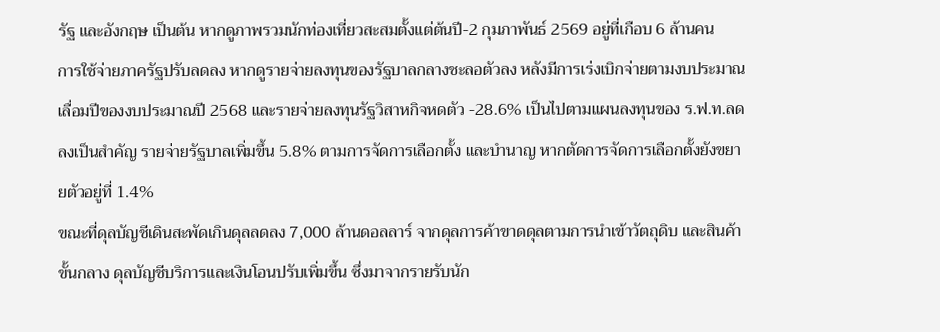รัฐ และอังกฤษ เป็นต้น หากดูภาพรวมนักท่องเที่ยวสะสมตั้งแต่ต้นปี-2 กุมภาพันธ์ 2569 อยู่ที่เกือบ 6 ล้านคน
การใช้จ่ายภาครัฐปรับลดลง หากดูรายจ่ายลงทุนของรัฐบาลกลางชะลอตัวลง หลังมีการเร่งเบิกจ่ายตามงบประมาณเลื่อมปีของงบประมาณปี 2568 และรายจ่ายลงทุนรัฐวิสาหกิจหดตัว -28.6% เป็นไปตามแผนลงทุนของ ร.ฟ.ท.ลดลงเป็นสำคัญ รายจ่ายรัฐบาลเพิ่มขึ้น 5.8% ตามการจัดการเลือกตั้ง และบำนาญ หากตัดการจัดการเลือกตั้งยังขยายตัวอยู่ที่ 1.4%
ขณะที่ดุลบัญชีเดินสะพัดเกินดุลลดลง 7,000 ล้านดอลลาร์ จากดุลการค้าขาดดุลตามการนำเข้าวัตถุดิบ และสินค้าขั้นกลาง ดุลบัญชีบริการและเงินโอนปรับเพิ่มขึ้น ซึ่งมาจากรายรับนัก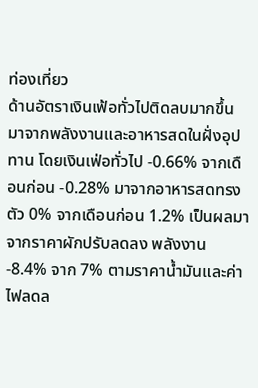ท่องเที่ยว
ด้านอัตราเงินเฟ้อทั่วไปติดลบมากขึ้น มาจากพลังงานและอาหารสดในฝั่งอุปทาน โดยเงินเฟ่อทั่วไป -0.66% จากเดือนก่อน -0.28% มาจากอาหารสดทรงตัว 0% จากเดือนก่อน 1.2% เป็นผลมาจากราคาผักปรับลดลง พลังงาน -8.4% จาก 7% ตามราคาน้ำมันและค่าไฟลดล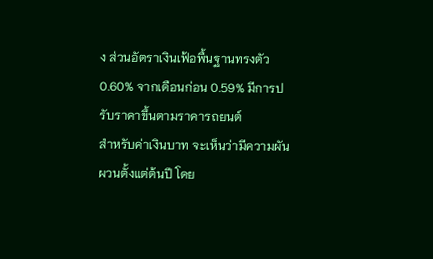ง ส่วนอัตราเงินเฟ้อพื้นฐานทรงตัว 0.60% จากเดือนก่อน 0.59% มีการปรับราคาขึ้นตามราคารถยนต์
สำหรับค่าเงินบาท จะเห็นว่ามีความผันผวนตั้งแต่ต้นปี โดย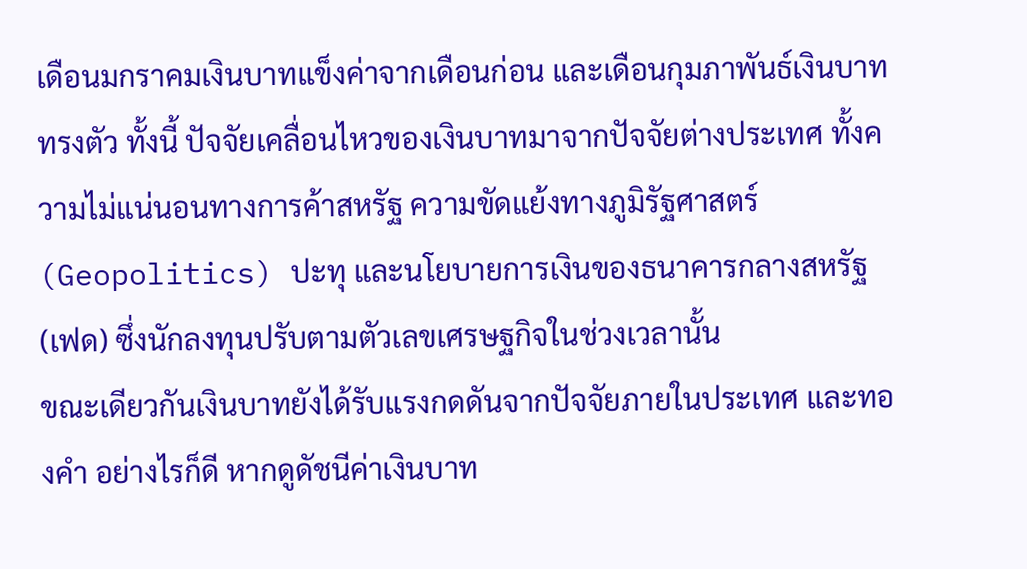เดือนมกราคมเงินบาทแข็งค่าจากเดือนก่อน และเดือนกุมภาพันธ์เงินบาททรงตัว ทั้งนี้ ปัจจัยเคลื่อนไหวของเงินบาทมาจากปัจจัยต่างประเทศ ทั้งความไม่แน่นอนทางการค้าสหรัฐ ความขัดแย้งทางภูมิรัฐศาสตร์ (Geopolitics) ปะทุ และนโยบายการเงินของธนาคารกลางสหรัฐ (เฟด) ซึ่งนักลงทุนปรับตามตัวเลขเศรษฐกิจในช่วงเวลานั้น
ขณะเดียวกันเงินบาทยังได้รับแรงกดดันจากปัจจัยภายในประเทศ และทองคำ อย่างไรก็ดี หากดูดัชนีค่าเงินบาท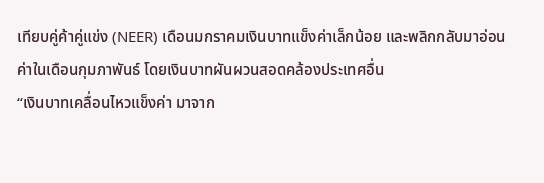เทียบคู่ค้าคู่แข่ง (NEER) เดือนมกราคมเงินบาทแข็งค่าเล็กน้อย และพลิกกลับมาอ่อนค่าในเดือนกุมภาพันธ์ โดยเงินบาทผันผวนสอดคล้องประเทศอื่น
“เงินบาทเคลื่อนไหวแข็งค่า มาจาก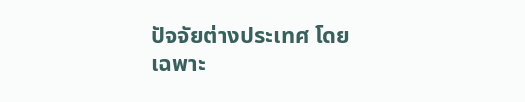ปัจจัยต่างประเทศ โดยเฉพาะ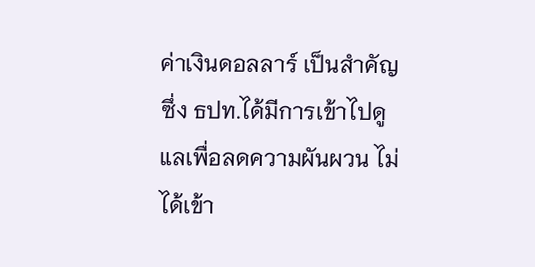ค่าเงินดอลลาร์ เป็นสำคัญ ซึ่ง ธปท.ได้มีการเข้าไปดูแลเพื่อลดความผันผวน ไม่ได้เข้า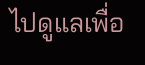ไปดูแลเพื่อ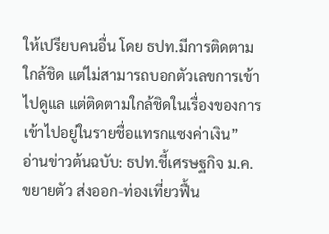ให้เปรียบคนอื่น โดย ธปท.มีการติดตามใกล้ชิด แต่ไม่สามารถบอกตัวเลขการเข้าไปดูแล แต่ติดตามใกล้ชิดในเรื่องของการเข้าไปอยู่ในรายชื่อแทรกแซงค่าเงิน”
อ่านข่าวต้นฉบับ: ธปท.ชี้เศรษฐกิจ ม.ค. ขยายตัว ส่งออก-ท่องเที่ยวฟื้น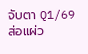จับตา Q1/69 ส่อแผ่ว